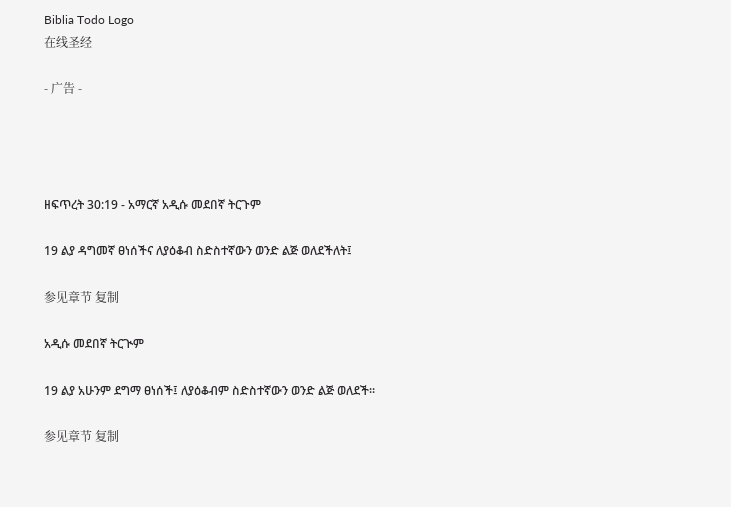Biblia Todo Logo
在线圣经

- 广告 -




ዘፍጥረት 30:19 - አማርኛ አዲሱ መደበኛ ትርጉም

19 ልያ ዳግመኛ ፀነሰችና ለያዕቆብ ስድስተኛውን ወንድ ልጅ ወለደችለት፤

参见章节 复制

አዲሱ መደበኛ ትርጒም

19 ልያ አሁንም ደግማ ፀነሰች፤ ለያዕቆብም ስድስተኛውን ወንድ ልጅ ወለደች።

参见章节 复制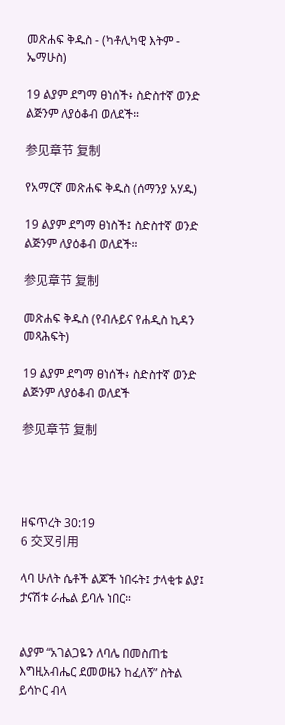መጽሐፍ ቅዱስ - (ካቶሊካዊ እትም - ኤማሁስ)

19 ልያም ደግማ ፀነሰች፥ ስድስተኛ ወንድ ልጅንም ለያዕቆብ ወለደች።

参见章节 复制

የአማርኛ መጽሐፍ ቅዱስ (ሰማንያ አሃዱ)

19 ልያም ደግማ ፀነስች፤ ስድስተኛ ወንድ ልጅንም ለያዕቆብ ወለደች።

参见章节 复制

መጽሐፍ ቅዱስ (የብሉይና የሐዲስ ኪዳን መጻሕፍት)

19 ልያም ደግማ ፀነሰች፥ ስድስተኛ ወንድ ልጅንም ለያዕቆብ ወለደች

参见章节 复制




ዘፍጥረት 30:19
6 交叉引用

ላባ ሁለት ሴቶች ልጆች ነበሩት፤ ታላቂቱ ልያ፤ ታናሽቱ ራሔል ይባሉ ነበር።


ልያም “አገልጋዬን ለባሌ በመስጠቴ እግዚአብሔር ደመወዜን ከፈለኝ” ስትል ይሳኮር ብላ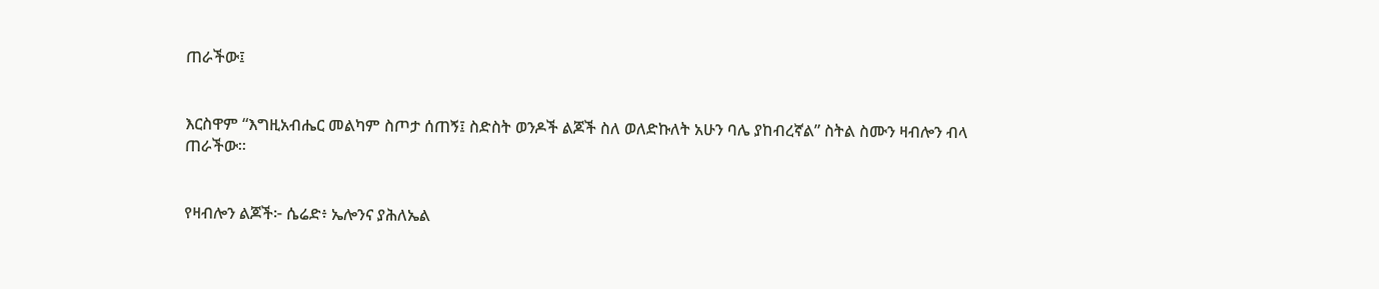ጠራችው፤


እርስዋም “እግዚአብሔር መልካም ስጦታ ሰጠኝ፤ ስድስት ወንዶች ልጆች ስለ ወለድኩለት አሁን ባሌ ያከብረኛል” ስትል ስሙን ዛብሎን ብላ ጠራችው።


የዛብሎን ልጆች፦ ሴሬድ፥ ኤሎንና ያሕለኤል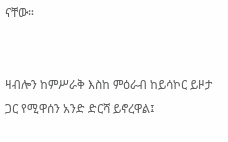ናቸው።


ዛብሎን ከምሥራቅ እስከ ምዕራብ ከይሳኮር ይዞታ ጋር የሚዋሰን አንድ ድርሻ ይኖረዋል፤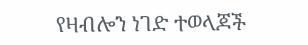የዛብሎን ነገድ ተወላጆች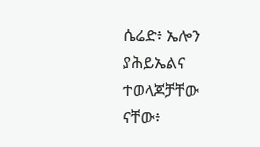ሴሬድ፥ ኤሎን ያሕይኤልና ተወላጆቻቸው ናቸው፥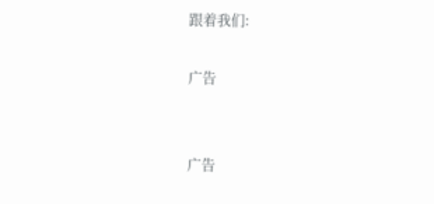跟着我们:

广告


广告